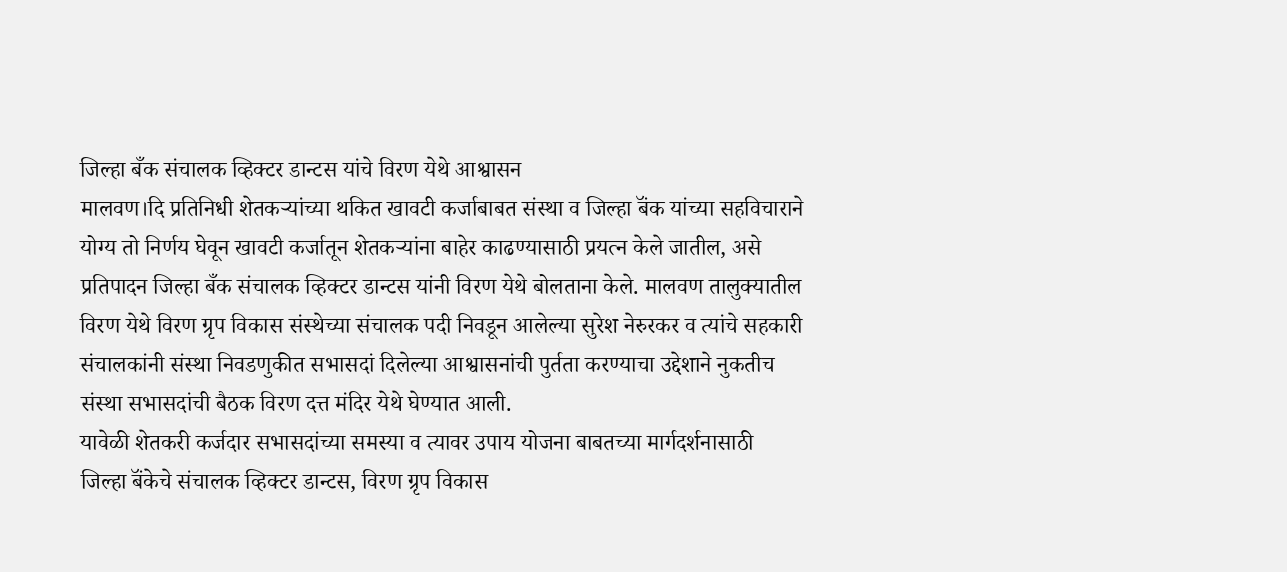जिल्हा बँक संचालक व्हिक्टर डान्टस यांचे विरण येथे आश्वासन
मालवण।दि प्रतिनिधी शेतकऱ्यांच्या थकित खावटी कर्जाबाबत संस्था व जिल्हा बॅंक यांच्या सहविचाराने योग्य तो निर्णय घेवून खावटी कर्जातून शेतकऱ्यांना बाहेर काढण्यासाठी प्रयत्न केले जातील, असे प्रतिपादन जिल्हा बँक संचालक व्हिक्टर डान्टस यांनी विरण येथे बोलताना केले. मालवण तालुक्यातील विरण येथे विरण ग्रृप विकास संस्थेच्या संचालक पदी निवडून आलेल्या सुरेश नेरुरकर व त्यांचे सहकारी संचालकांनी संस्था निवडणुकीत सभासदां दिलेल्या आश्वासनांची पुर्तता करण्याचा उद्देशाने नुकतीच संस्था सभासदांची बैठक विरण दत्त मंदिर येथे घेण्यात आली.
यावेळी शेतकरी कर्जदार सभासदांच्या समस्या व त्यावर उपाय योजना बाबतच्या मार्गदर्शनासाठी जिल्हा बॅंकेचे संचालक व्हिक्टर डान्टस, विरण ग्रृप विकास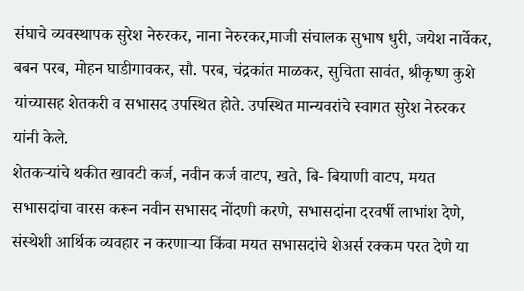संघाचे व्यवस्थापक सुरेश नेरुरकर, नाना नेरुरकर,माजी संचालक सुभाष धुरी, जयेश नार्वेकर, बबन परब, मोहन घाडीगावकर, सौ. परब, चंद्रकांत माळकर, सुचिता सावंत, श्रीकृष्ण कुशे यांच्यासह शेतकरी व सभासद उपस्थित होते. उपस्थित मान्यवरांचे स्वागत सुरेश नेरुरकर यांनी केले.
शेतकऱ्यांचे थकीत खावटी कर्ज, नवीन कर्ज वाटप, खते, बि- बियाणी वाटप, मयत सभासदांचा वारस करून नवीन सभासद नोंदणी करणे, सभासदांना दरवर्षी लाभांश देणे, संस्थेशी आर्थिक व्यवहार न करणाऱ्या किंवा मयत सभासदांचे शेअर्स रक्कम परत देणे या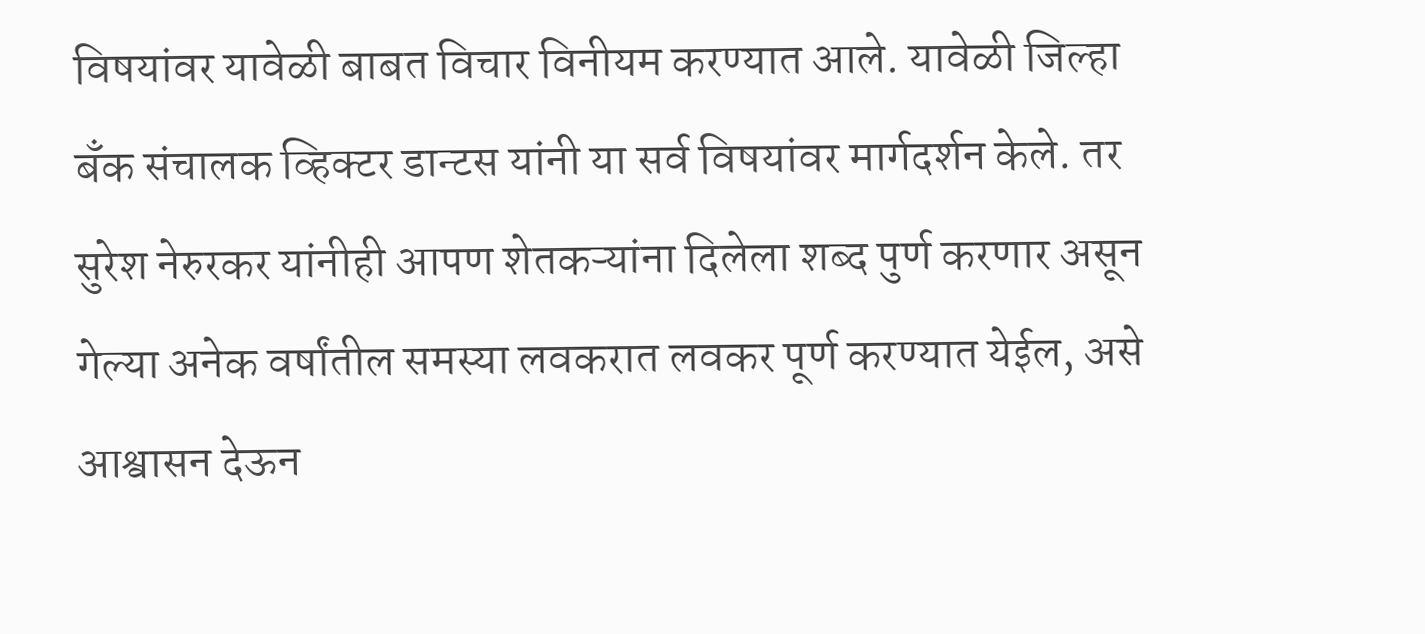विषयांवर यावेळी बाबत विचार विनीयम करण्यात आले. यावेळी जिल्हा बॅंक संचालक व्हिक्टर डान्टस यांनी या सर्व विषयांवर मार्गदर्शन केले. तर सुरेश नेरुरकर यांनीही आपण शेतकऱ्यांना दिलेला शब्द पुर्ण करणार असून गेल्या अनेक वर्षांतील समस्या लवकरात लवकर पूर्ण करण्यात येईल, असे आश्वासन देऊन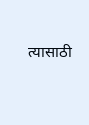त्यासाठी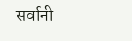सर्वानी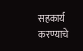सहकार्य करण्याचे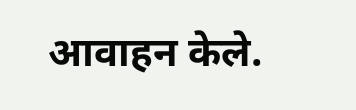आवाहन केले.